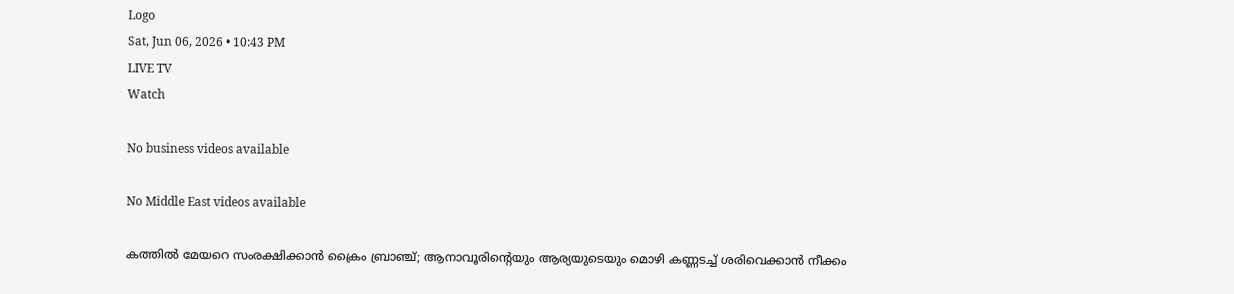Logo
Sat, Jun 06, 2026 • 10:43 PM
LIVE TV
Watch

No business videos available

No Middle East videos available

കത്തില്‍ മേയറെ സംരക്ഷിക്കാന്‍ ക്രൈം ബ്രാഞ്ച്; ആനാവൂരിന്‍റെയും ആര്യയുടെയും മൊഴി കണ്ണടച്ച് ശരിവെക്കാന്‍ നീക്കം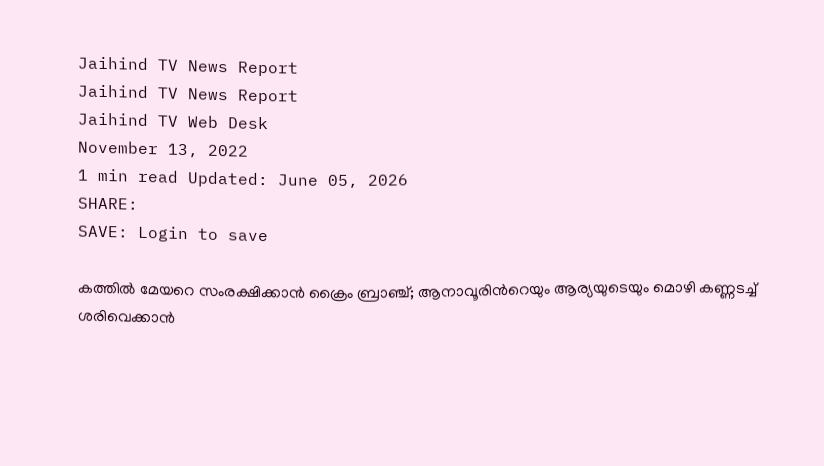Jaihind TV News Report
Jaihind TV News Report
Jaihind TV Web Desk
November 13, 2022
1 min read Updated: June 05, 2026
SHARE:
SAVE: Login to save

കത്തില്‍ മേയറെ സംരക്ഷിക്കാന്‍ ക്രൈം ബ്രാഞ്ച്; ആനാവൂരിന്‍റെയും ആര്യയുടെയും മൊഴി കണ്ണടച്ച് ശരിവെക്കാന്‍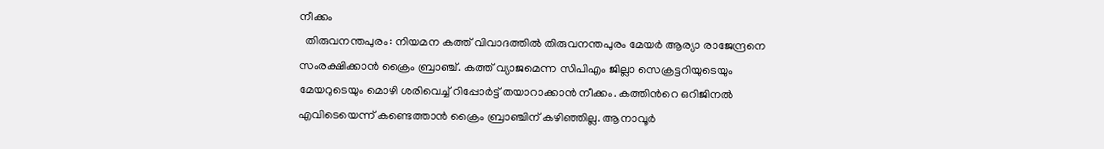നീക്കം
  തിരുവനന്തപുരം: നിയമന കത്ത് വിവാദത്തിൽ തിരുവനന്തപുരം മേയർ ആര്യാ രാജേന്ദ്രനെ സംരക്ഷിക്കാൻ ക്രൈം ബ്രാഞ്ച്. കത്ത് വ്യാജമെന്ന സിപിഎം ജില്ലാ സെക്രട്ടറിയുടെയും മേയറുടെയും മൊഴി ശരിവെച്ച് റിപ്പോർട്ട് തയാറാക്കാൻ നീക്കം. കത്തിന്‍റെ ഒറിജിനൽ എവിടെയെന്ന് കണ്ടെത്താൻ ക്രൈം ബ്രാഞ്ചിന് കഴിഞ്ഞില്ല. ആനാവൂർ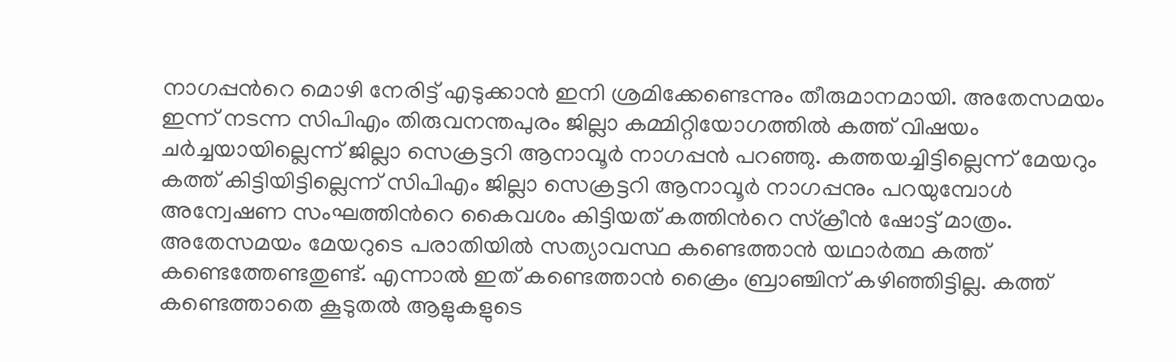നാഗപ്പന്‍റെ മൊഴി നേരിട്ട് എടുക്കാൻ ഇനി ശ്രമിക്കേണ്ടെന്നും തീരുമാനമായി. അതേസമയം ഇന്ന് നടന്ന സിപിഎം തിരുവനന്തപുരം ജില്ലാ കമ്മിറ്റിയോഗത്തിൽ കത്ത് വിഷയം ചർച്ചയായില്ലെന്ന് ജില്ലാ സെക്രട്ടറി ആനാവൂർ നാഗപ്പന്‍ പറഞ്ഞു. കത്തയച്ചിട്ടില്ലെന്ന് മേയറും കത്ത് കിട്ടിയിട്ടില്ലെന്ന് സിപിഎം ജില്ലാ സെക്രട്ടറി ആനാവൂർ നാഗപ്പനും പറയുമ്പോള്‍ അന്വേഷണ സംഘത്തിന്‍റെ കൈവശം കിട്ടിയത് കത്തിന്‍റെ സ്ക്രീൻ ഷോട്ട് മാത്രം. അതേസമയം മേയറുടെ പരാതിയിൽ സത്യാവസ്ഥ കണ്ടെത്താൻ യഥാർത്ഥ കത്ത് കണ്ടെത്തേണ്ടതുണ്ട്. എന്നാല്‍ ഇത് കണ്ടെത്താന്‍ ക്രൈം ബ്രാഞ്ചിന് കഴിഞ്ഞിട്ടില്ല. കത്ത് കണ്ടെത്താതെ കൂടുതൽ ആളുകളുടെ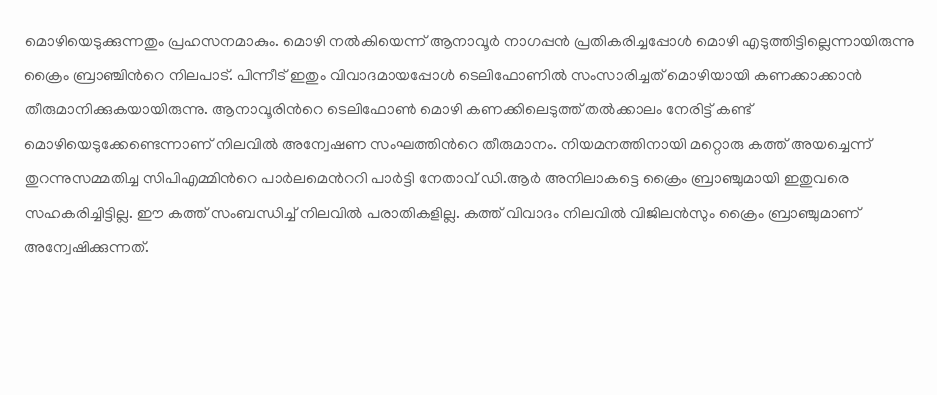മൊഴിയെടുക്കുന്നതും പ്രഹസനമാകും. മൊഴി നല്‍കിയെന്ന് ആനാവൂർ നാഗപ്പന്‍ പ്രതികരിച്ചപ്പോള്‍ മൊഴി എടുത്തിട്ടില്ലെന്നായിരുന്നു ക്രൈം ബ്രാഞ്ചിന്‍റെ നിലപാട്. പിന്നീട് ഇതും വിവാദമായപ്പോള്‍ ടെലിഫോണില്‍ സംസാരിച്ചത് മൊഴിയായി കണക്കാക്കാന്‍ തീരുമാനിക്കുകയായിരുന്നു. ആനാവൂരിന്‍റെ ടെലിഫോണ്‍ മൊഴി കണക്കിലെടുത്ത് തല്‍ക്കാലം നേരിട്ട് കണ്ട് മൊഴിയെടുക്കേണ്ടെന്നാണ് നിലവില്‍ അന്വേഷണ സംഘത്തിന്‍റെ തീരുമാനം. നിയമനത്തിനായി മറ്റൊരു കത്ത് അയച്ചെന്ന് തുറന്നുസമ്മതിച്ച സിപിഎമ്മിന്‍റെ പാർലമെന്‍ററി പാർട്ടി നേതാവ് ഡി.ആർ അനിലാകട്ടെ ക്രൈം ബ്രാഞ്ചുമായി ഇതുവരെ സഹകരിച്ചിട്ടില്ല. ഈ കത്ത് സംബന്ധിച്ച് നിലവില്‍ പരാതികളില്ല. കത്ത് വിവാദം നിലവില്‍ വിജിലന്‍സും ക്രൈം ബ്രാഞ്ചുമാണ് അന്വേഷിക്കുന്നത്.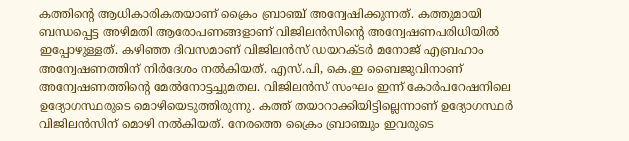കത്തിന്‍റെ ആധികാരികതയാണ് ക്രൈം ബ്രാഞ്ച് അന്വേഷിക്കുന്നത്. കത്തുമായി ബന്ധപ്പെട്ട അഴിമതി ആരോപണങ്ങളാണ് വിജിലന്‍സിന്‍റെ അന്വേഷണപരിധിയില്‍ ഇപ്പോഴുള്ളത്. കഴിഞ്ഞ ദിവസമാണ് വിജിലന്‍സ് ഡയറക്ടര്‍ മനോജ് എബ്രഹാം അന്വേഷണത്തിന് നിര്‍ദേശം നല്‍കിയത്. എസ്.പി, കെ.ഇ ബൈജുവിനാണ് അന്വേഷണത്തിന്‍റെ മേല്‍നോട്ടച്ചുമതല. വിജിലൻസ് സംഘം ഇന്ന് കോർപറേഷനിലെ ഉദ്യോഗസ്ഥരുടെ മൊഴിയെടുത്തിരുന്നു. കത്ത് തയാറാക്കിയിട്ടില്ലെന്നാണ് ഉദ്യോഗസ്ഥർ വിജിലന്‍സിന് മൊഴി നല്‍കിയത്. നേരത്തെ ക്രൈം ബ്രാഞ്ചും ഇവരുടെ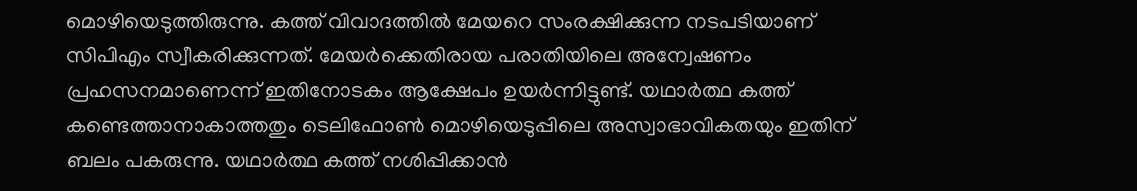മൊഴിയെടുത്തിരുന്നു. കത്ത് വിവാദത്തില്‍ മേയറെ സംരക്ഷിക്കുന്ന നടപടിയാണ് സിപിഎം സ്വീകരിക്കുന്നത്. മേയർക്കെതിരായ പരാതിയിലെ അന്വേഷണം പ്രഹസനമാണെന്ന് ഇതിനോടകം ആക്ഷേപം ഉയർന്നിട്ടുണ്ട്. യഥാർത്ഥ കത്ത് കണ്ടെത്താനാകാത്തതും ടെലിഫോണ്‍ മൊഴിയെടുപ്പിലെ അസ്വാഭാവികതയും ഇതിന് ബലം പകരുന്നു. യഥാർത്ഥ കത്ത് നശിപ്പിക്കാൻ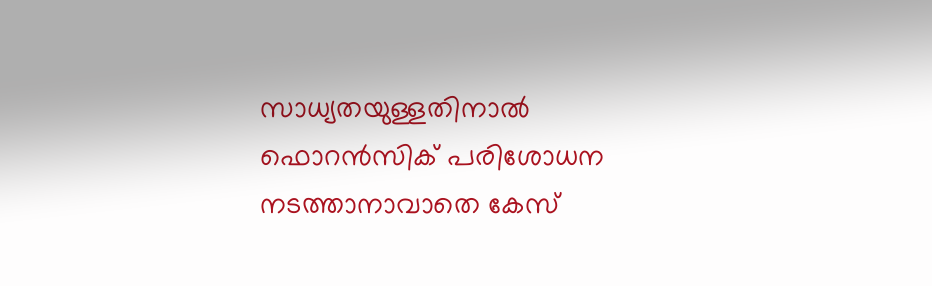സാധ്യതയുള്ളതിനാൽ ഫൊറൻസിക് പരിശോധന നടത്താനാവാതെ കേസ്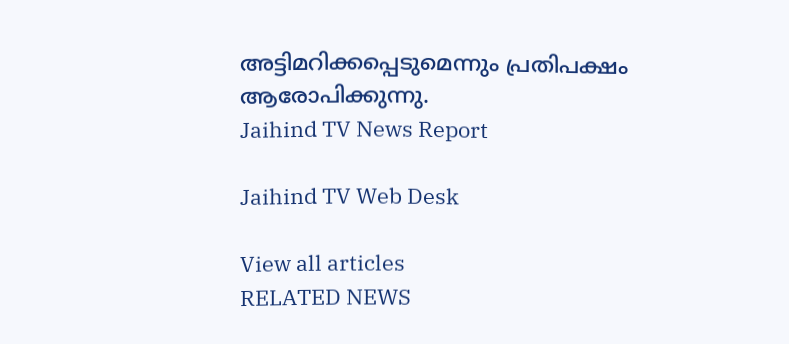അട്ടിമറിക്കപ്പെടുമെന്നും പ്രതിപക്ഷം ആരോപിക്കുന്നു.
Jaihind TV News Report

Jaihind TV Web Desk

View all articles
RELATED NEWS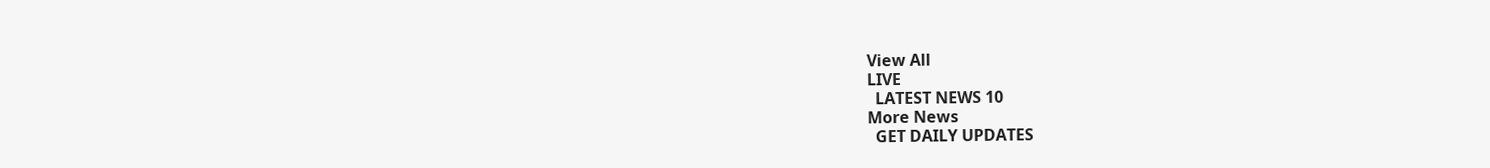View All
LIVE
  LATEST NEWS 10
More News
  GET DAILY UPDATES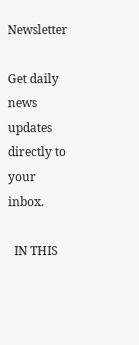Newsletter

Get daily news updates directly to your inbox.

  IN THIS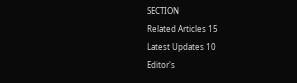SECTION
Related Articles 15
Latest Updates 10
Editor's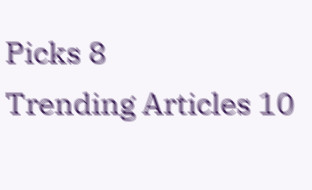Picks 8
Trending Articles 10